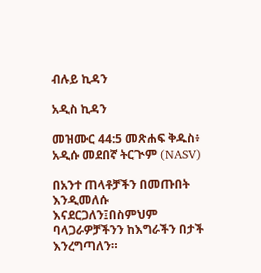ብሉይ ኪዳን

አዲስ ኪዳን

መዝሙር 44:5 መጽሐፍ ቅዱስ፥ አዲሱ መደበኛ ትርጒም (NASV)

በአንተ ጠላቶቻችን በመጡበት እንዲመለሱ እናደርጋለን፤በስምህም ባላጋራዎቻችንን ከእግራችን በታች እንረግጣለን።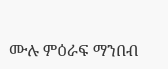ሙሉ ምዕራፍ ማንበብ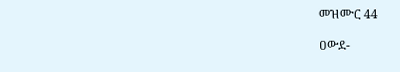መዝሙር 44

ዐውደ-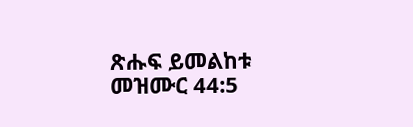ጽሑፍ ይመልከቱ መዝሙር 44:5